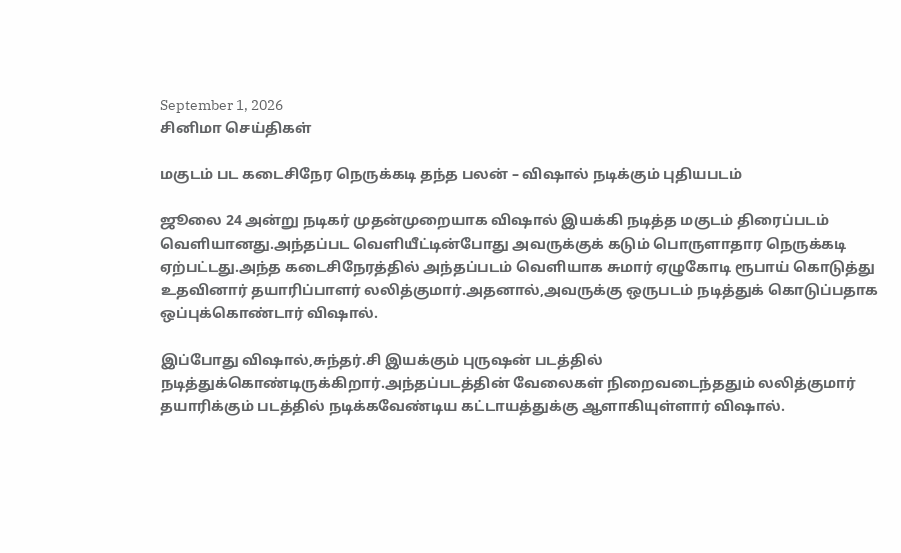September 1, 2026
சினிமா செய்திகள்

மகுடம் பட கடைசிநேர நெருக்கடி தந்த பலன் – விஷால் நடிக்கும் புதியபடம்

ஜூலை 24 அன்று நடிகர் முதன்முறையாக விஷால் இயக்கி நடித்த மகுடம் திரைப்படம் வெளியானது.அந்தப்பட வெளியீட்டின்போது அவருக்குக் கடும் பொருளாதார நெருக்கடி ஏற்பட்டது.அந்த கடைசிநேரத்தில் அந்தப்படம் வெளியாக சுமார் ஏழுகோடி ரூபாய் கொடுத்து உதவினார் தயாரிப்பாளர் லலித்குமார்.அதனால்,அவருக்கு ஒருபடம் நடித்துக் கொடுப்பதாக ஒப்புக்கொண்டார் விஷால்.

இப்போது விஷால்,சுந்தர்.சி இயக்கும் புருஷன் படத்தில் நடித்துக்கொண்டிருக்கிறார்.அந்தப்படத்தின் வேலைகள் நிறைவடைந்ததும் லலித்குமார் தயாரிக்கும் படத்தில் நடிக்கவேண்டிய கட்டாயத்துக்கு ஆளாகியுள்ளார் விஷால்.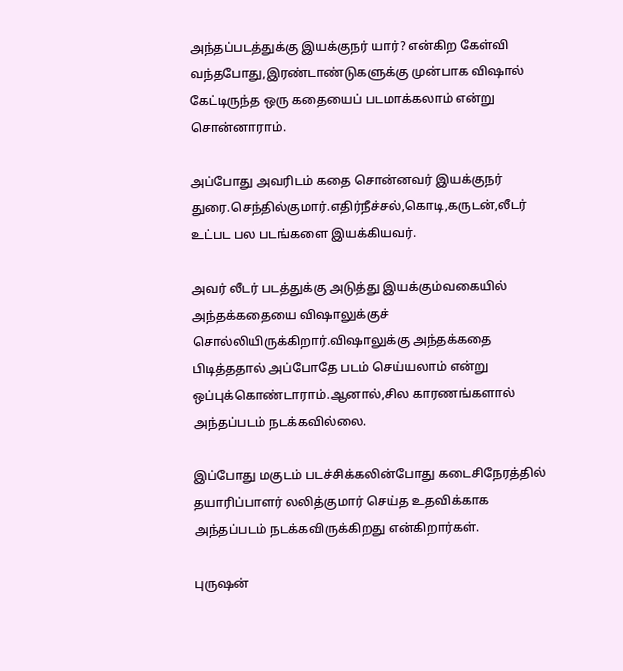அந்தப்படத்துக்கு இயக்குநர் யார்? என்கிற கேள்வி வந்தபோது,இரண்டாண்டுகளுக்கு முன்பாக விஷால் கேட்டிருந்த ஒரு கதையைப் படமாக்கலாம் என்று சொன்னாராம்.

அப்போது அவரிடம் கதை சொன்னவர் இயக்குநர் துரை.செந்தில்குமார்.எதிர்நீச்சல்,கொடி,கருடன்,லீடர் உட்பட பல படங்களை இயக்கியவர்.

அவர் லீடர் படத்துக்கு அடுத்து இயக்கும்வகையில் அந்தக்கதையை விஷாலுக்குச் சொல்லியிருக்கிறார்.விஷாலுக்கு அந்தக்கதை பிடித்ததால் அப்போதே படம் செய்யலாம் என்று ஒப்புக்கொண்டாராம்.ஆனால்,சில காரணங்களால் அந்தப்படம் நடக்கவில்லை.

இப்போது மகுடம் படச்சிக்கலின்போது கடைசிநேரத்தில் தயாரிப்பாளர் லலித்குமார் செய்த உதவிக்காக அந்தப்படம் நடக்கவிருக்கிறது என்கிறார்கள்.

புருஷன்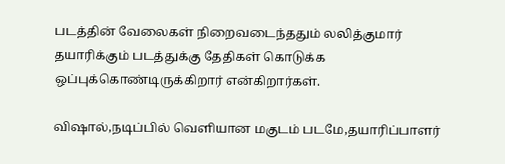படத்தின் வேலைகள் நிறைவடைந்ததும் லலித்குமார் தயாரிக்கும் படத்துக்கு தேதிகள் கொடுக்க ஒப்புக்கொண்டிருக்கிறார் என்கிறார்கள்.

விஷால்,நடிப்பில் வெளியான மகுடம் படமே,தயாரிப்பாளர்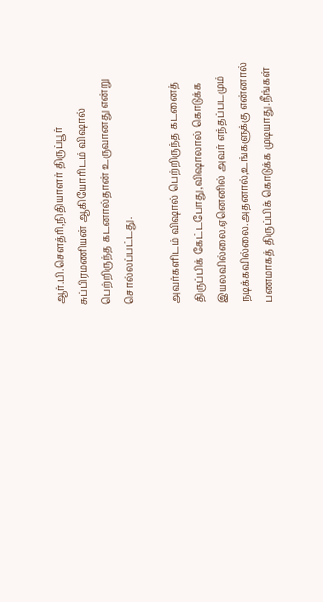ஆர்.பி.செளத்ரி,நிதியாளர் திருப்பூர் சுப்பிரமணியன் ஆகியோரிடம் விஷால் பெற்றிருந்த கடனால்தான் உருவானது என்று சொல்லப்பட்டது.

அவர்களிடம் விஷால் பெற்றிருந்த கடனைத் திருப்பிக் கேட்டபோது,விஷாலால் கொடுக்க இயலவில்லை.ஏனெனில் அவர் எந்தப்படமும் நடிக்கவில்லை.அதனால்,உங்களுக்கு என்னால் பணமாகத் திருப்பிக் கொடுக்க முடியாது.நீங்கள்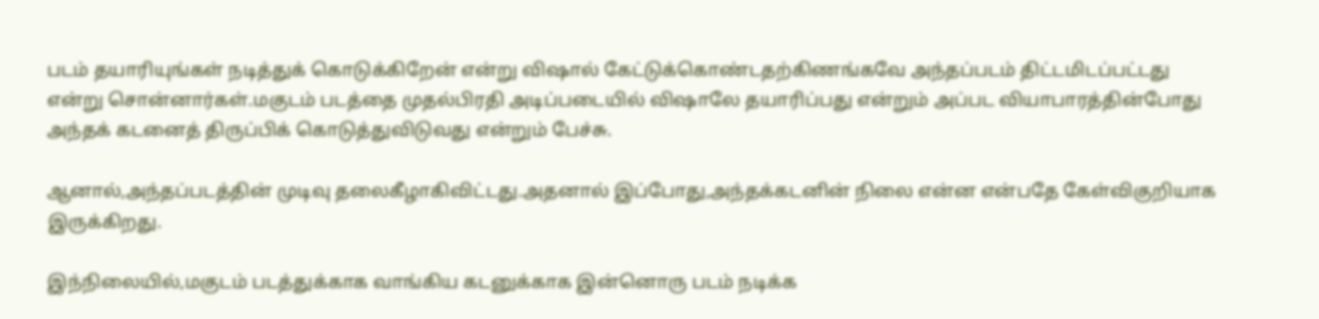படம் தயாரியுங்கள் நடித்துக் கொடுக்கிறேன் என்று விஷால் கேட்டுக்கொண்டதற்கிணங்கவே அந்தப்படம் திட்டமிடப்பட்டது என்று சொன்னார்கள்.மகுடம் படத்தை முதல்பிரதி அடிப்படையில் விஷாலே தயாரிப்பது என்றும் அப்பட வியாபாரத்தின்போது அந்தக் கடனைத் திருப்பிக் கொடுத்துவிடுவது என்றும் பேச்சு.

ஆனால்,அந்தப்படத்தின் முடிவு தலைகீழாகிவிட்டது.அதனால் இப்போது,அந்தக்கடனின் நிலை என்ன என்பதே கேள்விகுறியாக இருக்கிறது.

இந்நிலையில்,மகுடம் படத்துக்காக வாங்கிய கடனுக்காக இன்னொரு படம் நடிக்க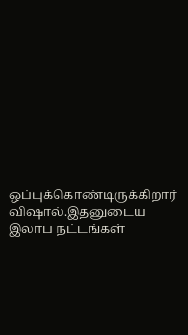ஒப்புக்கொண்டிருக்கிறார் விஷால்.இதனுடைய இலாப நட்டங்கள்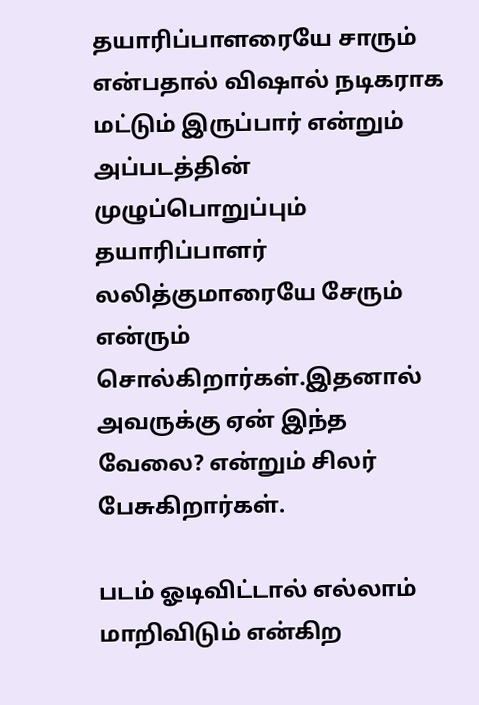தயாரிப்பாளரையே சாரும் என்பதால் விஷால் நடிகராக மட்டும் இருப்பார் என்றும் அப்படத்தின் முழுப்பொறுப்பும் தயாரிப்பாளர் லலித்குமாரையே சேரும் என்ரும் சொல்கிறார்கள்.இதனால் அவருக்கு ஏன் இந்த வேலை? என்றும் சிலர் பேசுகிறார்கள்.

படம் ஓடிவிட்டால் எல்லாம் மாறிவிடும் என்கிற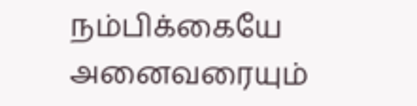நம்பிக்கையே அனைவரையும்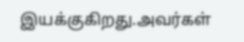இயக்குகிறது.அவர்கள்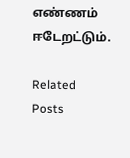எண்ணம் ஈடேறட்டும்.

Related Posts